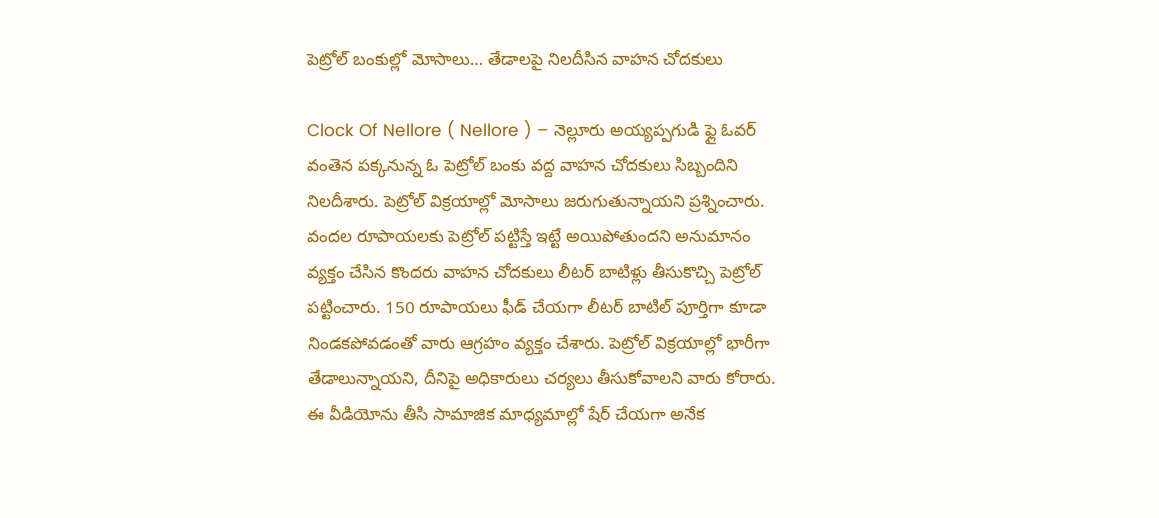పెట్రోల్ బంకుల్లో మోసాలు… తేడాలపై నిలదీసిన వాహన చోదకులు

Clock Of Nellore ( Nellore ) – నెల్లూరు అయ్యప్పగుడి ఫ్లై ఓవర్ వంతెన పక్కనున్న ఓ పెట్రోల్ బంకు వద్ద వాహన చోదకులు సిబ్బందిని నిలదీశారు. పెట్రోల్ విక్రయాల్లో మోసాలు జరుగుతున్నాయని ప్రశ్నించారు. వందల రూపాయలకు పెట్రోల్ పట్టిస్తే ఇట్టే అయిపోతుందని అనుమానం వ్యక్తం చేసిన కొందరు వాహన చోదకులు లీటర్ బాటిళ్లు తీసుకొచ్చి పెట్రోల్ పట్టించారు. 150 రూపాయలు ఫీడ్ చేయగా లీటర్ బాటిల్ పూర్తిగా కూడా నిండకపోవడంతో వారు ఆగ్రహం వ్యక్తం చేశారు. పెట్రోల్ విక్రయాల్లో భారీగా తేడాలున్నాయని, దీనిపై అధికారులు చర్యలు తీసుకోవాలని వారు కోరారు. ఈ వీడియోను తీసి సామాజిక మాధ్యమాల్లో షేర్ చేయగా అనేక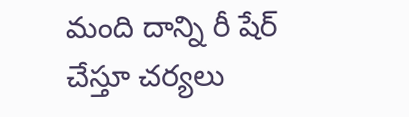మంది దాన్ని రీ షేర్ చేస్తూ చర్యలు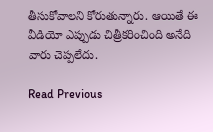తీసుకోవాలని కోరుతున్నారు. ఆయితే ఈ వీడియో ఎప్పుడు చిత్రీకరించింది అనేది వారు చెప్పలేదు.

Read Previous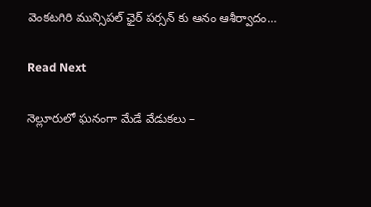వెంకటగిరి మున్సిపల్ ఛైర్ పర్సన్ కు ఆనం ఆశీర్వాదం…

Read Next

నెల్లూరులో ఘనంగా మేడే వేడుకలు –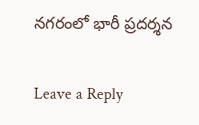నగరంలో భారీ ప్రదర్శన

Leave a Reply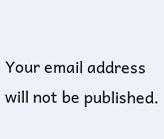Your email address will not be published.